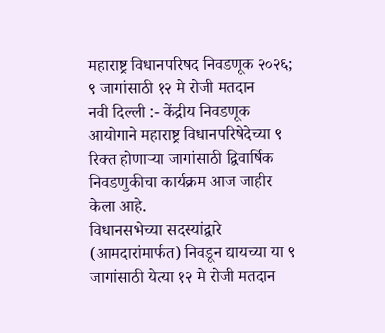महाराष्ट्र विधानपरिषद निवडणूक २०२६; ९ जागांसाठी १२ मे रोजी मतदान
नवी दिल्ली :- केंद्रीय निवडणूक आयोगाने महाराष्ट्र विधानपरिषेदेच्या ९ रिक्त होणाऱ्या जागांसाठी द्विवार्षिक निवडणुकीचा कार्यक्रम आज जाहीर केला आहे.
विधानसभेच्या सदस्यांद्वारे (आमदारांमार्फत) निवडून द्यायच्या या ९ जागांसाठी येत्या १२ मे रोजी मतदान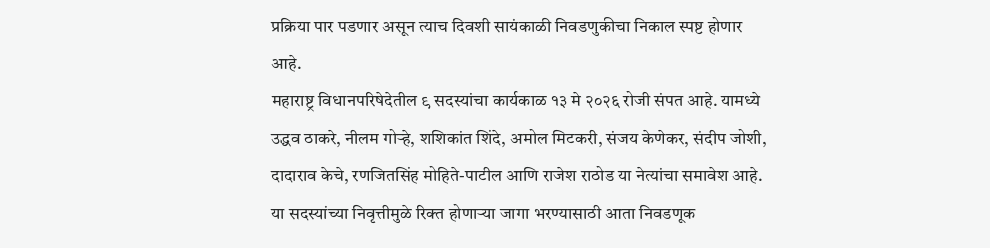प्रक्रिया पार पडणार असून त्याच दिवशी सायंकाळी निवडणुकीचा निकाल स्पष्ट होणार आहे.
महाराष्ट्र विधानपरिषेदेतील ९ सदस्यांचा कार्यकाळ १३ मे २०२६ रोजी संपत आहे. यामध्ये उद्धव ठाकरे, नीलम गोऱ्हे, शशिकांत शिंदे, अमोल मिटकरी, संजय केणेकर, संदीप जोशी, दादाराव केचे, रणजितसिंह मोहिते-पाटील आणि राजेश राठोड या नेत्यांचा समावेश आहे. या सदस्यांच्या निवृत्तीमुळे रिक्त होणाऱ्या जागा भरण्यासाठी आता निवडणूक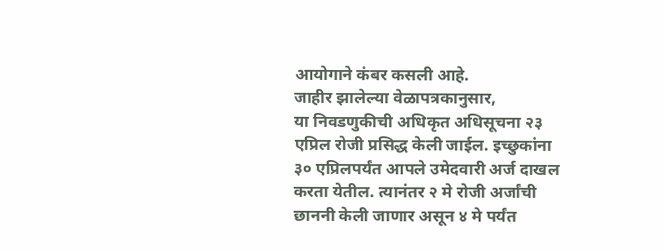आयोगाने कंबर कसली आहे.
जाहीर झालेल्या वेळापत्रकानुसार,
या निवडणुकीची अधिकृत अधिसूचना २३ एप्रिल रोजी प्रसिद्ध केली जाईल. इच्छुकांना ३० एप्रिलपर्यंत आपले उमेदवारी अर्ज दाखल करता येतील. त्यानंतर २ मे रोजी अर्जांची छाननी केली जाणार असून ४ मे पर्यंत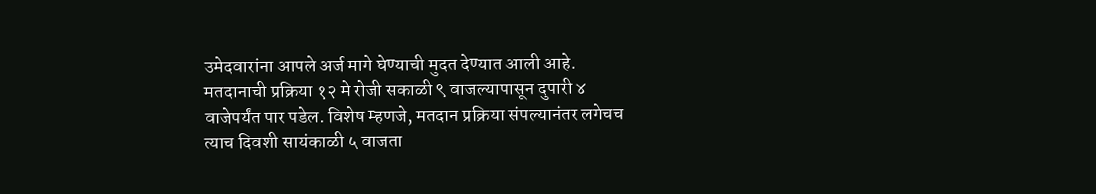उमेदवारांना आपले अर्ज मागे घेण्याची मुदत देण्यात आली आहे.
मतदानाची प्रक्रिया १२ मे रोजी सकाळी ९ वाजल्यापासून दुपारी ४ वाजेपर्यंत पार पडेल. विशेष म्हणजे, मतदान प्रक्रिया संपल्यानंतर लगेचच त्याच दिवशी सायंकाळी ५ वाजता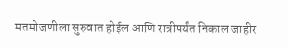मतमोजणीला सुरुवात होईल आणि रात्रीपर्यंत निकाल जाहीर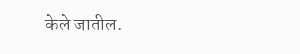केले जातील.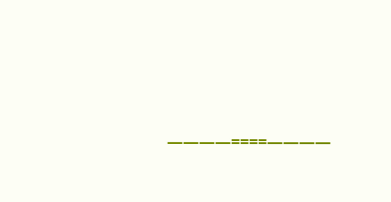————====————